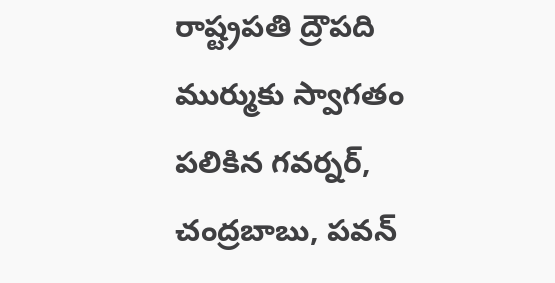రాష్ట్రపతి ద్రౌపది ముర్ముకు స్వాగతం పలికిన గవర్నర్, చంద్రబాబు, పవన్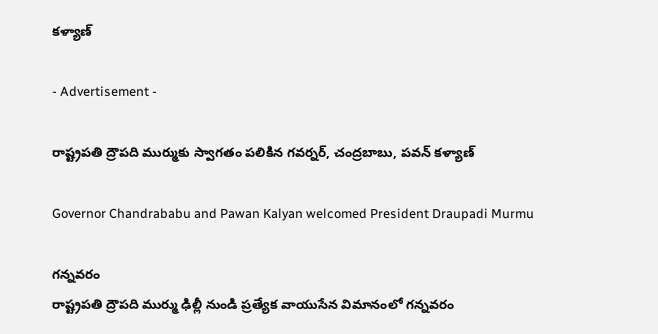కళ్యాణ్

- Advertisement -

రాష్ట్రపతి ద్రౌపది ముర్ముకు స్వాగతం పలికిన గవర్నర్, చంద్రబాబు, పవన్ కళ్యాణ్

Governor Chandrababu and Pawan Kalyan welcomed President Draupadi Murmu

గన్నవరం
రాష్ట్రపతి ద్రౌపది ముర్ము ఢిల్లీ నుండి ప్రత్యేక వాయుసేన విమానంలో గన్నవరం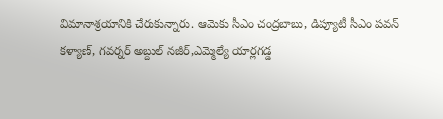విమానాశ్రయానికి చేరుకున్నారు. ఆమెకు సీఎం చంద్రబాబు, డిప్యూటీ సీఎం పవన్ కళ్యాణ్, గవర్నర్ అబ్దుల్ నజీర్,ఎమ్మెల్యే యార్లగడ్డ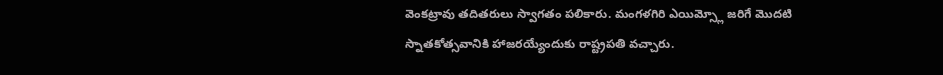వెంకట్రావు తదితరులు స్వాగతం పలికారు. మంగళగిరి ఎయిమ్స్లో జరిగే మొదటి స్నాతకోత్సవానికి హాజరయ్యేందుకు రాష్ట్రపతి వచ్చారు.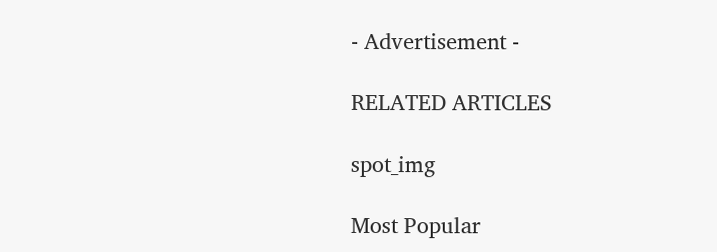- Advertisement -

RELATED ARTICLES

spot_img

Most Popular